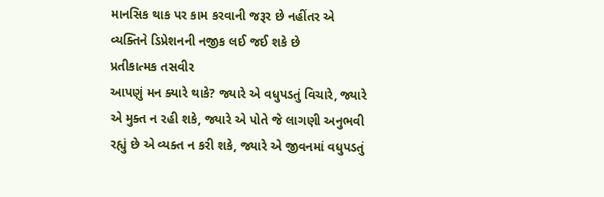માનસિક થાક પર કામ કરવાની જરૂર છે નહીંતર એ વ્યક્તિને ડિપ્રેશનની નજીક લઈ જઈ શકે છે
પ્રતીકાત્મક તસવીર
આપણું મન ક્યારે થાકે? જ્યારે એ વધુપડતું વિચારે, જ્યારે એ મુક્ત ન રહી શકે, જ્યારે એ પોતે જે લાગણી અનુભવી રહ્યું છે એ વ્યક્ત ન કરી શકે, જ્યારે એ જીવનમાં વધુપડતું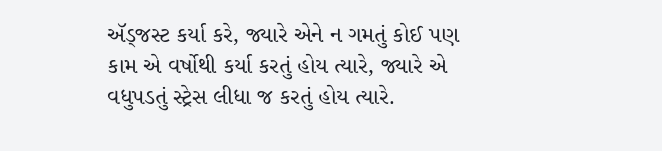ઍડ્જસ્ટ કર્યા કરે, જ્યારે એને ન ગમતું કોઈ પણ કામ એ વર્ષોથી કર્યા કરતું હોય ત્યારે, જ્યારે એ વધુપડતું સ્ટ્રેસ લીધા જ કરતું હોય ત્યારે.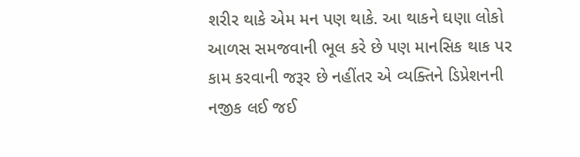શરીર થાકે એમ મન પણ થાકે. આ થાકને ઘણા લોકો આળસ સમજવાની ભૂલ કરે છે પણ માનસિક થાક પર કામ કરવાની જરૂર છે નહીંતર એ વ્યક્તિને ડિપ્રેશનની નજીક લઈ જઈ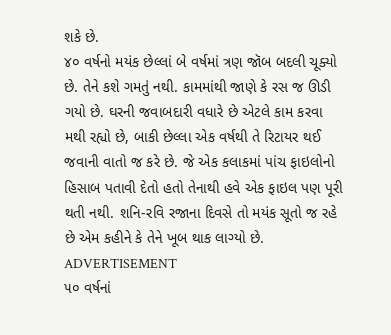શકે છે.
૪૦ વર્ષનો મયંક છેલ્લાં બે વર્ષમાં ત્રણ જૉબ બદલી ચૂક્યો છે. તેને કશે ગમતું નથી. કામમાંથી જાણે કે રસ જ ઊડી ગયો છે. ઘરની જવાબદારી વધારે છે એટલે કામ કરવા મથી રહ્યો છે, બાકી છેલ્લા એક વર્ષથી તે રિટાયર થઈ જવાની વાતો જ કરે છે. જે એક કલાકમાં પાંચ ફાઇલોનો હિસાબ પતાવી દેતો હતો તેનાથી હવે એક ફાઇલ પણ પૂરી થતી નથી. શનિ-રવિ રજાના દિવસે તો મયંક સૂતો જ રહે છે એમ કહીને કે તેને ખૂબ થાક લાગ્યો છે.
ADVERTISEMENT
૫૦ વર્ષનાં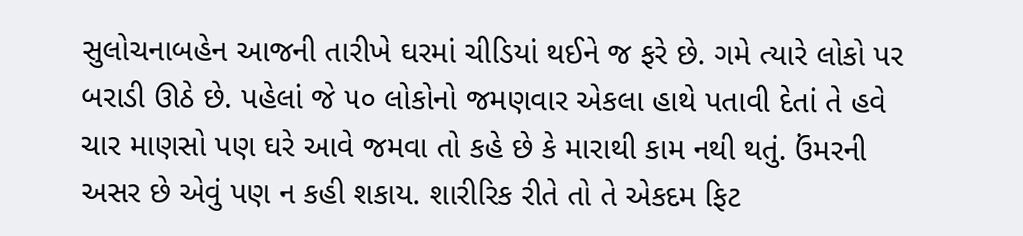સુલોચનાબહેન આજની તારીખે ઘરમાં ચીડિયાં થઈને જ ફરે છે. ગમે ત્યારે લોકો પર બરાડી ઊઠે છે. પહેલાં જે ૫૦ લોકોનો જમણવાર એકલા હાથે પતાવી દેતાં તે હવે ચાર માણસો પણ ઘરે આવે જમવા તો કહે છે કે મારાથી કામ નથી થતું. ઉંમરની અસર છે એવું પણ ન કહી શકાય. શારીરિક રીતે તો તે એકદમ ફિટ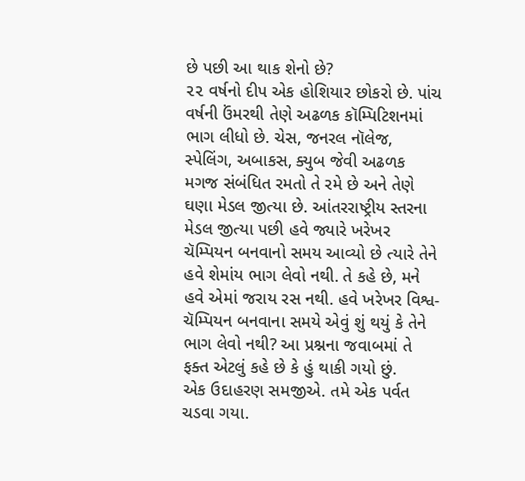છે પછી આ થાક શેનો છે?
૨૨ વર્ષનો દીપ એક હોશિયાર છોકરો છે. પાંચ વર્ષની ઉંમરથી તેણે અઢળક કૉમ્પિટિશનમાં ભાગ લીધો છે. ચેસ, જનરલ નૉલેજ, સ્પેલિંગ, અબાકસ, ક્યુબ જેવી અઢળક મગજ સંબંધિત રમતો તે રમે છે અને તેણે ઘણા મેડલ જીત્યા છે. આંતરરાષ્ટ્રીય સ્તરના મેડલ જીત્યા પછી હવે જ્યારે ખરેખર ચૅમ્પિયન બનવાનો સમય આવ્યો છે ત્યારે તેને હવે શેમાંય ભાગ લેવો નથી. તે કહે છે, મને હવે એમાં જરાય રસ નથી. હવે ખરેખર વિશ્વ-ચૅમ્પિયન બનવાના સમયે એવું શું થયું કે તેને ભાગ લેવો નથી? આ પ્રશ્નના જવાબમાં તે ફક્ત એટલું કહે છે કે હું થાકી ગયો છું.
એક ઉદાહરણ સમજીએ. તમે એક પર્વત ચડવા ગયા.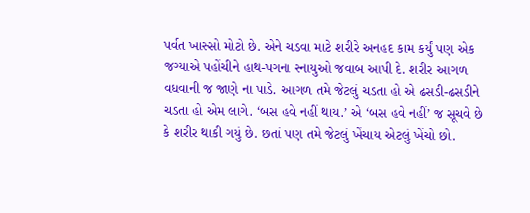પર્વત ખાસ્સો મોટો છે. એને ચડવા માટે શરીરે અનહદ કામ કર્યું પણ એક જગ્યાએ પહોંચીને હાથ-પગના સ્નાયુઓ જવાબ આપી દે. શરીર આગળ વધવાની જ જાણે ના પાડે. આગળ તમે જેટલું ચડતા હો એ ઢસડી-ઢસડીને ચડતા હો એમ લાગે. ‘બસ હવે નહીં થાય.’ એ ‘બસ હવે નહીં’ જ સૂચવે છે કે શરીર થાકી ગયું છે. છતાં પણ તમે જેટલું ખેંચાય એટલું ખેંચો છો.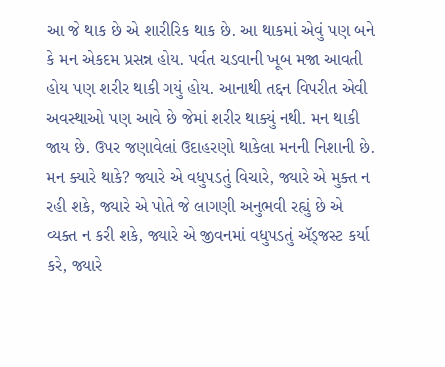આ જે થાક છે એ શારીરિક થાક છે. આ થાકમાં એવું પણ બને કે મન એકદમ પ્રસન્ન હોય. પર્વત ચડવાની ખૂબ મજા આવતી હોય પણ શરીર થાકી ગયું હોય. આનાથી તદ્દન વિપરીત એવી અવસ્થાઓ પણ આવે છે જેમાં શરીર થાક્યું નથી. મન થાકી જાય છે. ઉપર જણાવેલાં ઉદાહરણો થાકેલા મનની નિશાની છે. મન ક્યારે થાકે? જ્યારે એ વધુપડતું વિચારે, જ્યારે એ મુક્ત ન રહી શકે, જ્યારે એ પોતે જે લાગણી અનુભવી રહ્યું છે એ વ્યક્ત ન કરી શકે, જ્યારે એ જીવનમાં વધુપડતું ઍડ્જસ્ટ કર્યા કરે, જ્યારે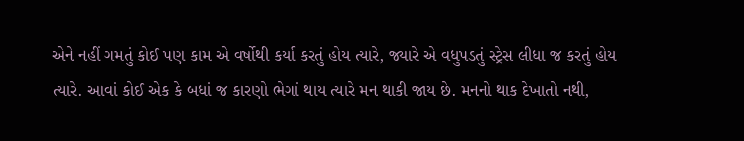એને નહીં ગમતું કોઈ પણ કામ એ વર્ષોથી કર્યા કરતું હોય ત્યારે, જ્યારે એ વધુપડતું સ્ટ્રેસ લીધા જ કરતું હોય ત્યારે. આવાં કોઈ એક કે બધાં જ કારણો ભેગાં થાય ત્યારે મન થાકી જાય છે. મનનો થાક દેખાતો નથી,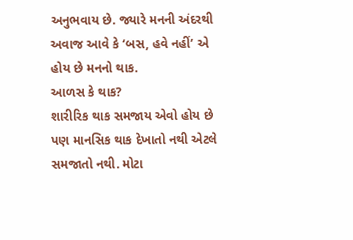અનુભવાય છે. જ્યારે મનની અંદરથી અવાજ આવે કે ‘બસ, હવે નહીં’ એ હોય છે મનનો થાક.
આળસ કે થાક?
શારીરિક થાક સમજાય એવો હોય છે પણ માનસિક થાક દેખાતો નથી એટલે સમજાતો નથી. મોટા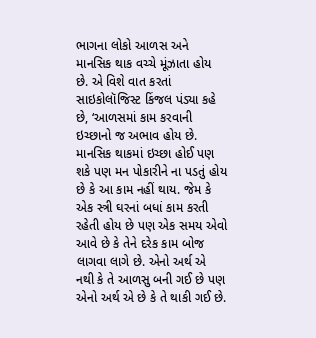ભાગના લોકો આળસ અને માનસિક થાક વચ્ચે મૂંઝાતા હોય છે. એ વિશે વાત કરતાં સાઇકોલૉજિસ્ટ કિંજલ પંડ્યા કહે છે, ‘આળસમાં કામ કરવાની ઇચ્છાનો જ અભાવ હોય છે. માનસિક થાકમાં ઇચ્છા હોઈ પણ શકે પણ મન પોકારીને ના પડતું હોય છે કે આ કામ નહીં થાય. જેમ કે એક સ્ત્રી ઘરનાં બધાં કામ કરતી રહેતી હોય છે પણ એક સમય એવો આવે છે કે તેને દરેક કામ બોજ લાગવા લાગે છે. એનો અર્થ એ નથી કે તે આળસુ બની ગઈ છે પણ એનો અર્થ એ છે કે તે થાકી ગઈ છે.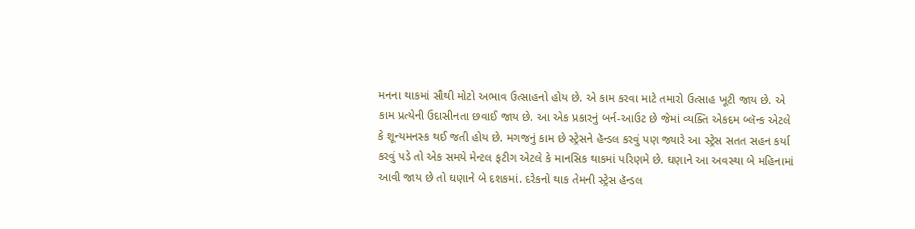મનના થાકમાં સૌથી મોટો અભાવ ઉત્સાહનો હોય છે. એ કામ કરવા માટે તમારો ઉત્સાહ ખૂટી જાય છે. એ કામ પ્રત્યેની ઉદાસીનતા છવાઈ જાય છે. આ એક પ્રકારનું બર્ન-આઉટ છે જેમાં વ્યક્તિ એકદમ બ્લૅન્ક એટલે કે શૂન્યમનસ્ક થઈ જતી હોય છે. મગજનું કામ છે સ્ટ્રેસને હૅન્ડલ કરવું પણ જ્યારે આ સ્ટ્રેસ સતત સહન કર્યા કરવું પડે તો એક સમયે મેન્ટલ ફટીગ એટલે કે માનસિક થાકમાં પરિણમે છે. ઘણાને આ અવસ્થા બે મહિનામાં આવી જાય છે તો ઘણાને બે દશકમાં. દરેકનો થાક તેમની સ્ટ્રેસ હૅન્ડલ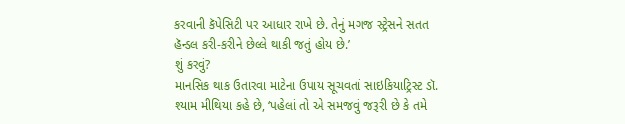કરવાની કૅપેસિટી પર આધાર રાખે છે. તેનું મગજ સ્ટ્રેસને સતત હૅન્ડલ કરી-કરીને છેલ્લે થાકી જતું હોય છે.’
શું કરવું?
માનસિક થાક ઉતારવા માટેના ઉપાય સૂચવતાં સાઇકિયાટ્રિસ્ટ ડૉ. શ્યામ મીથિયા કહે છે, ‘પહેલાં તો એ સમજવું જરૂરી છે કે તમે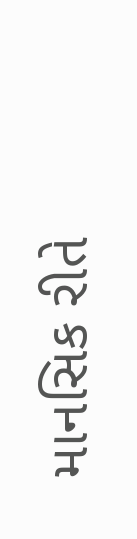માનસિક રીતે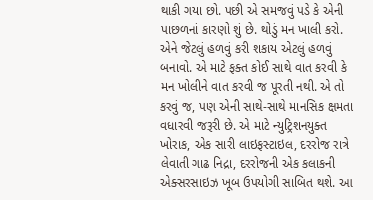થાકી ગયા છો. પછી એ સમજવું પડે કે એની પાછળનાં કારણો શું છે. થોડું મન ખાલી કરો. એને જેટલું હળવું કરી શકાય એટલું હળવું બનાવો. એ માટે ફક્ત કોઈ સાથે વાત કરવી કે મન ખોલીને વાત કરવી જ પૂરતી નથી. એ તો કરવું જ, પણ એની સાથે-સાથે માનસિક ક્ષમતા વધારવી જરૂરી છે. એ માટે ન્યુટ્રિશનયુક્ત ખોરાક, એક સારી લાઇફસ્ટાઇલ, દરરોજ રાત્રે લેવાતી ગાઢ નિદ્રા, દરરોજની એક કલાકની એક્સરસાઇઝ ખૂબ ઉપયોગી સાબિત થશે. આ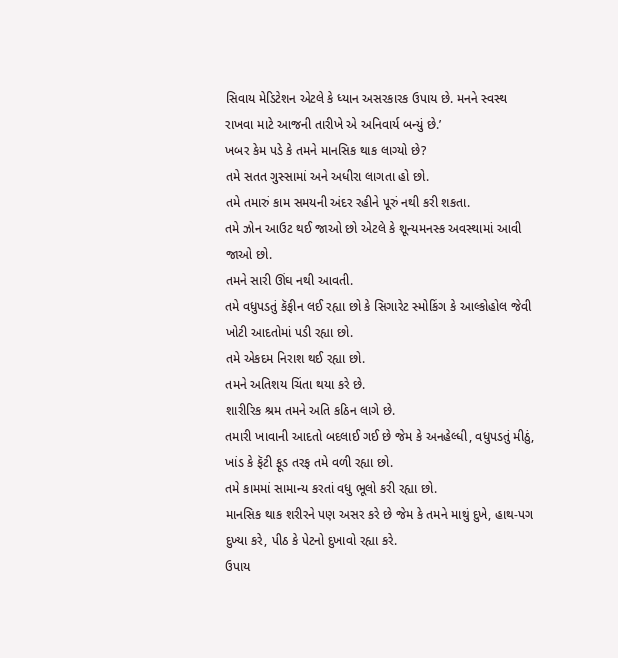સિવાય મેડિટેશન એટલે કે ધ્યાન અસરકારક ઉપાય છે. મનને સ્વસ્થ રાખવા માટે આજની તારીખે એ અનિવાર્ય બન્યું છે.’
ખબર કેમ પડે કે તમને માનસિક થાક લાગ્યો છે?
તમે સતત ગુસ્સામાં અને અધીરા લાગતા હો છો.
તમે તમારું કામ સમયની અંદર રહીને પૂરું નથી કરી શકતા.
તમે ઝોન આઉટ થઈ જાઓ છો એટલે કે શૂન્યમનસ્ક અવસ્થામાં આવી જાઓ છો.
તમને સારી ઊંઘ નથી આવતી.
તમે વધુપડતું કૅફીન લઈ રહ્યા છો કે સિગારેટ સ્મોકિંગ કે આલ્કોહોલ જેવી ખોટી આદતોમાં પડી રહ્યા છો.
તમે એકદમ નિરાશ થઈ રહ્યા છો.
તમને અતિશય ચિંતા થયા કરે છે.
શારીરિક શ્રમ તમને અતિ કઠિન લાગે છે.
તમારી ખાવાની આદતો બદલાઈ ગઈ છે જેમ કે અનહેલ્ધી, વધુપડતું મીઠું, ખાંડ કે ફૅટી ફૂડ તરફ તમે વળી રહ્યા છો.
તમે કામમાં સામાન્ય કરતાં વધુ ભૂલો કરી રહ્યા છો.
માનસિક થાક શરીરને પણ અસર કરે છે જેમ કે તમને માથું દુખે, હાથ-પગ દુખ્યા કરે, પીઠ કે પેટનો દુખાવો રહ્યા કરે.
ઉપાય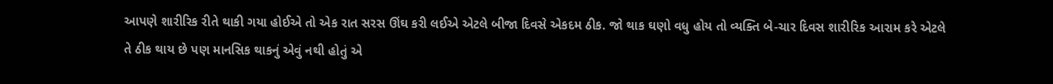આપણે શારીરિક રીતે થાકી ગયા હોઈએ તો એક રાત સરસ ઊંઘ કરી લઈએ એટલે બીજા દિવસે એકદમ ઠીક. જો થાક ઘણો વધુ હોય તો વ્યક્તિ બે-ચાર દિવસ શારીરિક આરામ કરે એટલે તે ઠીક થાય છે પણ માનસિક થાકનું એવું નથી હોતું એ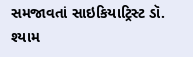સમજાવતાં સાઇકિયાટ્રિસ્ટ ડૉ. શ્યામ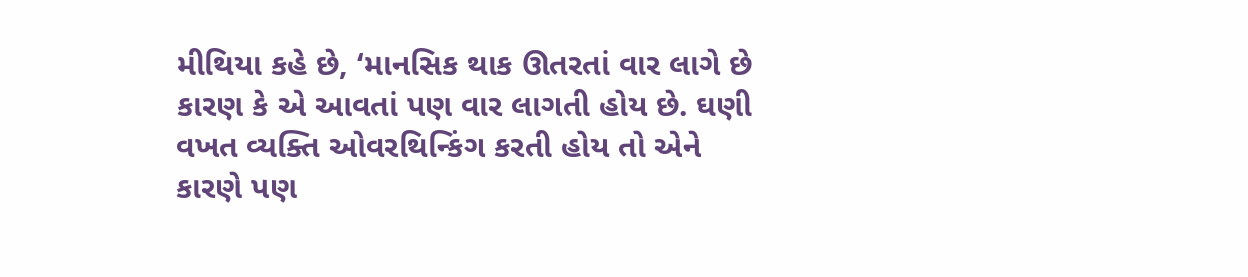મીથિયા કહે છે, ‘માનસિક થાક ઊતરતાં વાર લાગે છે કારણ કે એ આવતાં પણ વાર લાગતી હોય છે. ઘણી વખત વ્યક્તિ ઓવરથિન્કિંગ કરતી હોય તો એને કારણે પણ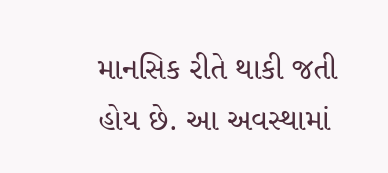માનસિક રીતે થાકી જતી હોય છે. આ અવસ્થામાં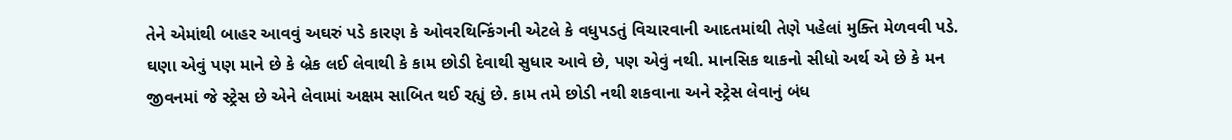તેને એમાંથી બાહર આવવું અઘરું પડે કારણ કે ઓવરથિન્કિંગની એટલે કે વધુપડતું વિચારવાની આદતમાંથી તેણે પહેલાં મુક્તિ મેળવવી પડે. ઘણા એવું પણ માને છે કે બ્રેક લઈ લેવાથી કે કામ છોડી દેવાથી સુધાર આવે છે, પણ એવું નથી. માનસિક થાકનો સીધો અર્થ એ છે કે મન જીવનમાં જે સ્ટ્રેસ છે એને લેવામાં અક્ષમ સાબિત થઈ રહ્યું છે. કામ તમે છોડી નથી શકવાના અને સ્ટ્રેસ લેવાનું બંધ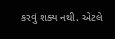કરવું શક્ય નથી. એટલે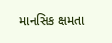માનસિક ક્ષમતા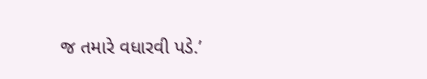જ તમારે વધારવી પડે.’